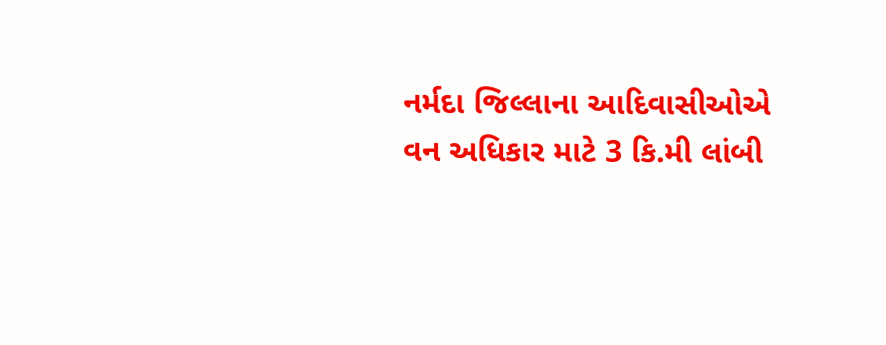નર્મદા જિલ્લાના આદિવાસીઓએ વન અધિકાર માટે 3 કિ.મી લાંબી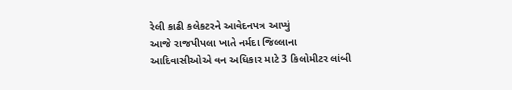રેલી કાઢી કલેકટરને આવેદનપત્ર આપ્યું
આજે રાજપીપલા ખાતે નર્મદા જિલ્લાના આદિવાસીઓએ વન અધિકાર માટે 3 કિલોમીટર લાંબી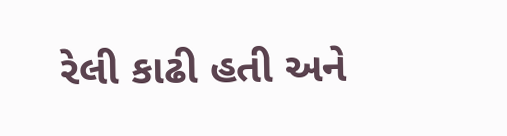રેલી કાઢી હતી અને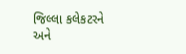જિલ્લા કલેકટરને અને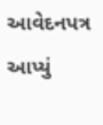આવેદનપત્ર આપ્યું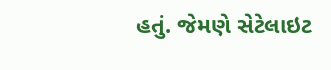હતું. જેમણે સેટેલાઇટ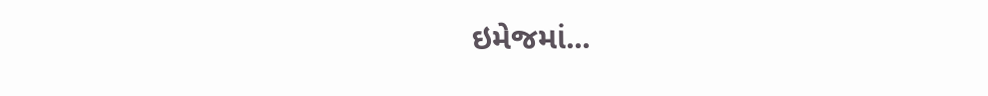ઇમેજમાં...